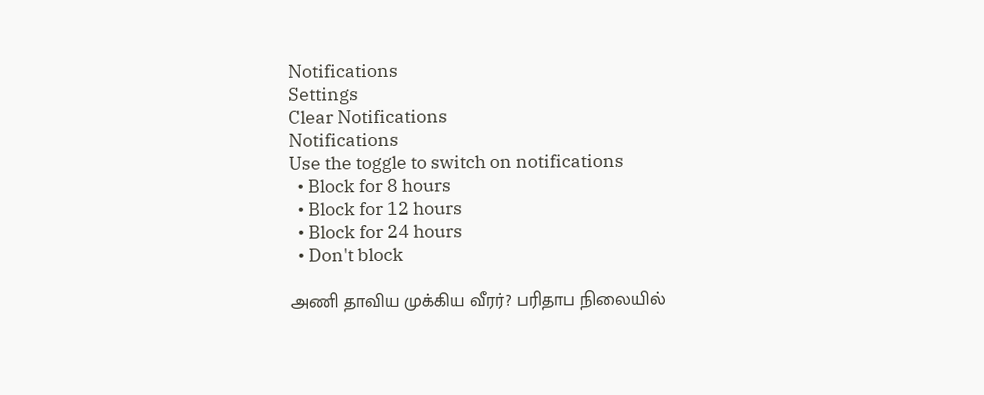Notifications
Settings
Clear Notifications
Notifications
Use the toggle to switch on notifications
  • Block for 8 hours
  • Block for 12 hours
  • Block for 24 hours
  • Don't block

அணி தாவிய முக்கிய வீரர்? பரிதாப நிலையில்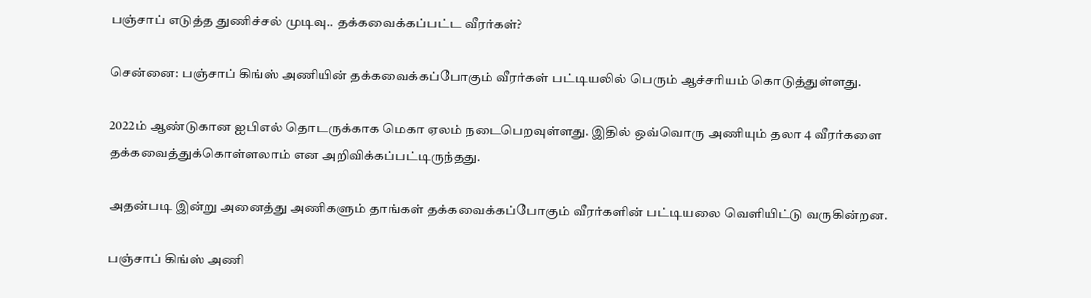பஞ்சாப் எடுத்த துணிச்சல் முடிவு.. தக்கவைக்கப்பட்ட வீரர்கள்?

சென்னை: பஞ்சாப் கிங்ஸ் அணியின் தக்கவைக்கப்போகும் வீரர்கள் பட்டியலில் பெரும் ஆச்சரியம் கொடுத்துள்ளது.

2022ம் ஆண்டுகான ஐபிஎல் தொடருக்காக மெகா ஏலம் நடைபெறவுள்ளது. இதில் ஒவ்வொரு அணியும் தலா 4 வீரர்களை தக்கவைத்துக்கொள்ளலாம் என அறிவிக்கப்பட்டிருந்தது.

அதன்படி இன்று அனைத்து அணிகளும் தாங்கள் தக்கவைக்கப்போகும் வீரர்களின் பட்டியலை வெளியிட்டு வருகின்றன.

பஞ்சாப் கிங்ஸ் அணி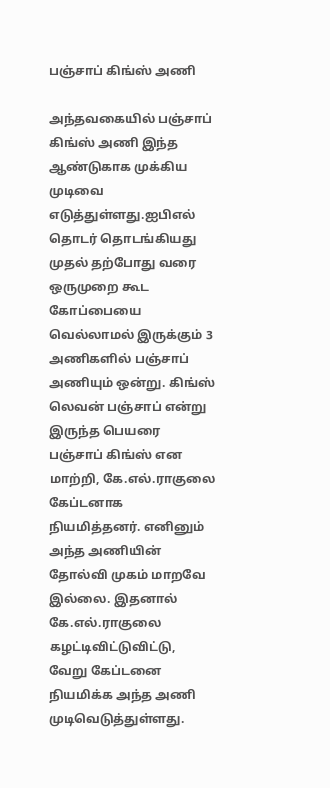பஞ்சாப் கிங்ஸ் அணி

அந்தவகையில் பஞ்சாப் கிங்ஸ் அணி இந்த ஆண்டுகாக முக்கிய முடிவை எடுத்துள்ளது.ஐபிஎல் தொடர் தொடங்கியது முதல் தற்போது வரை ஒருமுறை கூட கோப்பையை வெல்லாமல் இருக்கும் 3 அணிகளில் பஞ்சாப் அணியும் ஒன்று. கிங்ஸ் லெவன் பஞ்சாப் என்று இருந்த பெயரை பஞ்சாப் கிங்ஸ் என மாற்றி, கே.எல்.ராகுலை கேப்டனாக நியமித்தனர். எனினும் அந்த அணியின் தோல்வி முகம் மாறவே இல்லை. இதனால் கே.எல்.ராகுலை கழட்டிவிட்டுவிட்டு, வேறு கேப்டனை நியமிக்க அந்த அணி முடிவெடுத்துள்ளது.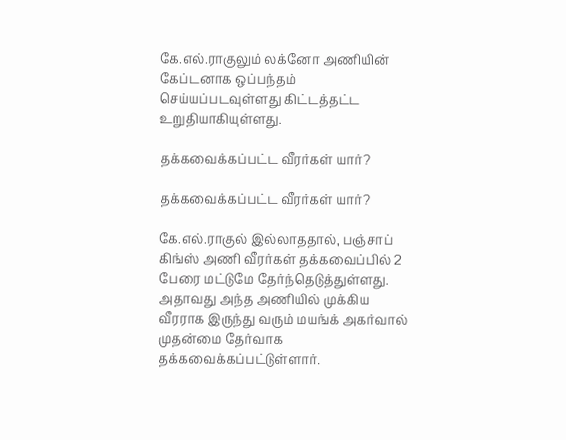கே.எல்.ராகுலும் லக்னோ அணியின் கேப்டனாக ஒப்பந்தம் செய்யப்படவுள்ளது கிட்டத்தட்ட உறுதியாகியுள்ளது.

தக்கவைக்கப்பட்ட வீரர்கள் யார்?

தக்கவைக்கப்பட்ட வீரர்கள் யார்?

கே.எல்.ராகுல் இல்லாததால், பஞ்சாப் கிங்ஸ் அணி வீரர்கள் தக்கவைப்பில் 2 பேரை மட்டுமே தேர்ந்தெடுத்துள்ளது. அதாவது அந்த அணியில் முக்கிய வீரராக இருந்து வரும் மயங்க் அகர்வால் முதன்மை தேர்வாக தக்கவைக்கப்பட்டுள்ளார்.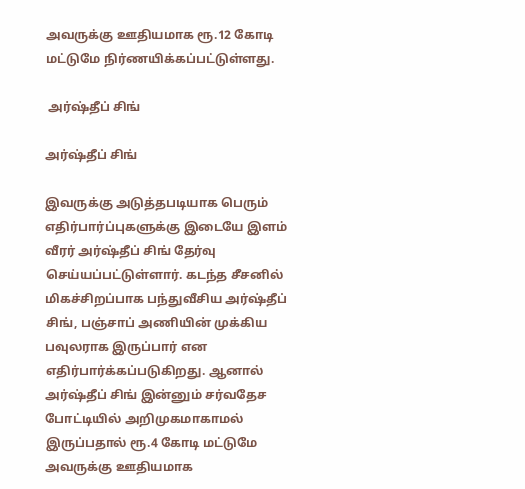அவருக்கு ஊதியமாக ரூ.12 கோடி மட்டுமே நிர்ணயிக்கப்பட்டுள்ளது.

 அர்ஷ்தீப் சிங்

அர்ஷ்தீப் சிங்

இவருக்கு அடுத்தபடியாக பெரும் எதிர்பார்ப்புகளுக்கு இடையே இளம் வீரர் அர்ஷ்தீப் சிங் தேர்வு செய்யப்பட்டுள்ளார். கடந்த சீசனில் மிகச்சிறப்பாக பந்துவீசிய அர்ஷ்தீப் சிங், பஞ்சாப் அணியின் முக்கிய பவுலராக இருப்பார் என எதிர்பார்க்கப்படுகிறது. ஆனால் அர்ஷ்தீப் சிங் இன்னும் சர்வதேச போட்டியில் அறிமுகமாகாமல் இருப்பதால் ரூ.4 கோடி மட்டுமே அவருக்கு ஊதியமாக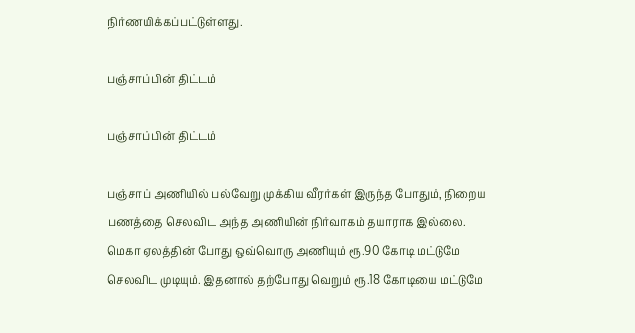நிர்ணயிக்கப்பட்டுள்ளது.

பஞ்சாப்பின் திட்டம்

பஞ்சாப்பின் திட்டம்

பஞ்சாப் அணியில் பல்வேறு முக்கிய வீரர்கள் இருந்த போதும், நிறைய பணத்தை செலவிட அந்த அணியின் நிர்வாகம் தயாராக இல்லை. மெகா ஏலத்தின் போது ஒவ்வொரு அணியும் ரூ.90 கோடி மட்டுமே செலவிட முடியும். இதனால் தற்போது வெறும் ரூ.18 கோடியை மட்டுமே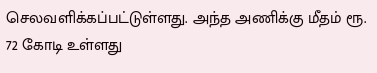செலவளிக்கப்பட்டுள்ளது. அந்த அணிக்கு மீதம் ரூ. 72 கோடி உள்ளது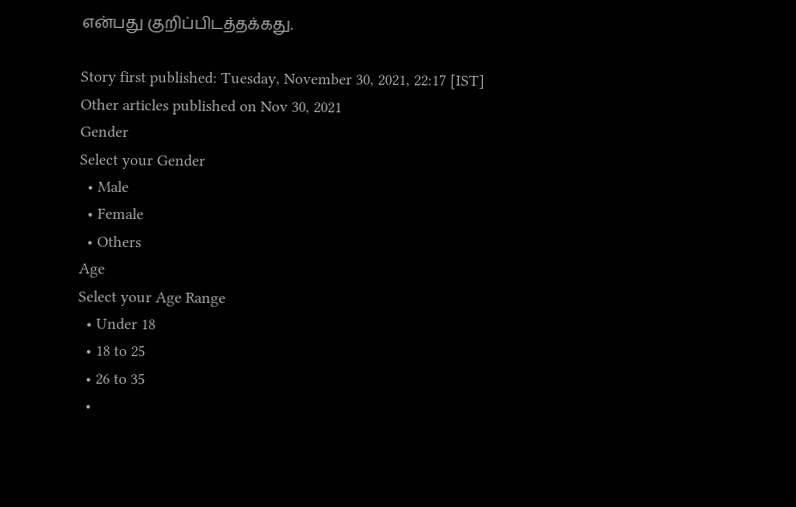என்பது குறிப்பிடத்தக்கது.

Story first published: Tuesday, November 30, 2021, 22:17 [IST]
Other articles published on Nov 30, 2021
Gender
Select your Gender
  • Male
  • Female
  • Others
Age
Select your Age Range
  • Under 18
  • 18 to 25
  • 26 to 35
  •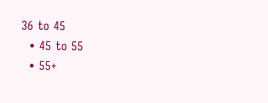36 to 45
  • 45 to 55
  • 55+